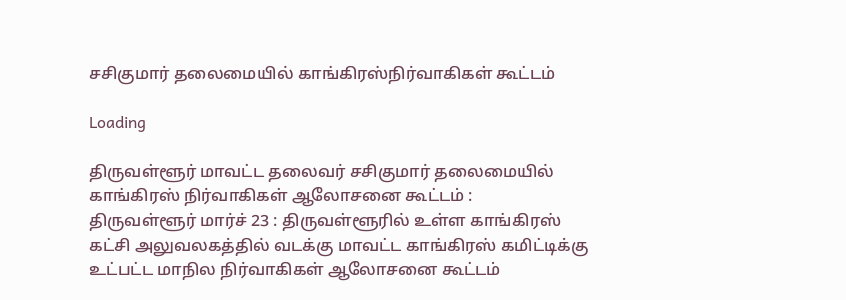சசிகுமார் தலைமையில் காங்கிரஸ்நிர்வாகிகள் கூட்டம்

Loading

திருவள்ளூர் மாவட்ட தலைவர் சசிகுமார் தலைமையில் காங்கிரஸ் நிர்வாகிகள் ஆலோசனை கூட்டம் :
திருவள்ளூர் மார்ச் 23 : திருவள்ளூரில் உள்ள காங்கிரஸ் கட்சி அலுவலகத்தில் வடக்கு மாவட்ட காங்கிரஸ் கமிட்டிக்கு உட்பட்ட மாநில நிர்வாகிகள் ஆலோசனை கூட்டம்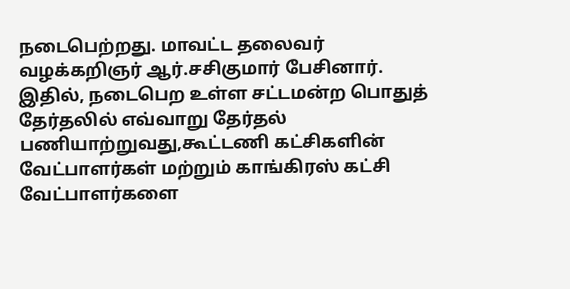நடைபெற்றது. மாவட்ட தலைவர் வழக்கறிஞர் ஆர்.சசிகுமார் பேசினார்.
இதில், நடைபெற உள்ள சட்டமன்ற பொதுத் தேர்தலில் எவ்வாறு தேர்தல் பணியாற்றுவது,கூட்டணி கட்சிகளின் வேட்பாளர்கள் மற்றும் காங்கிரஸ் கட்சி வேட்பாளர்களை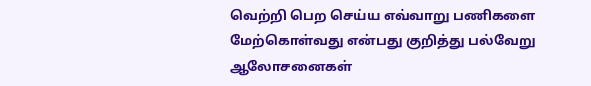வெற்றி பெற செய்ய எவ்வாறு பணிகளை மேற்கொள்வது என்பது குறித்து பல்வேறு ஆலோசனைகள்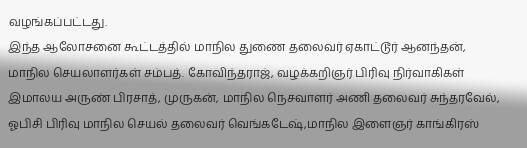வழங்கப்பட்டது.
இந்த ஆலோசனை கூட்டத்தில் மாநில துணை தலைவர் ஏகாட்டூர் ஆனந்தன், மாநில செயலாளர்கள் சம்பத். கோவிந்தராஜ், வழக்கறிஞர் பிரிவு நிர்வாகிகள் இமாலய அருண் பிரசாத், முருகன், மாநில நெசவாளர் அணி தலைவர் சுந்தரவேல், ஓபிசி பிரிவு மாநில செயல் தலைவர் வெங்கடேஷ்,மாநில இளைஞர் காங்கிரஸ்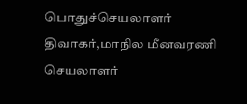பொதுச்செயலாளர் திவாகர்,மாநில மீனவரணி செயலாளர்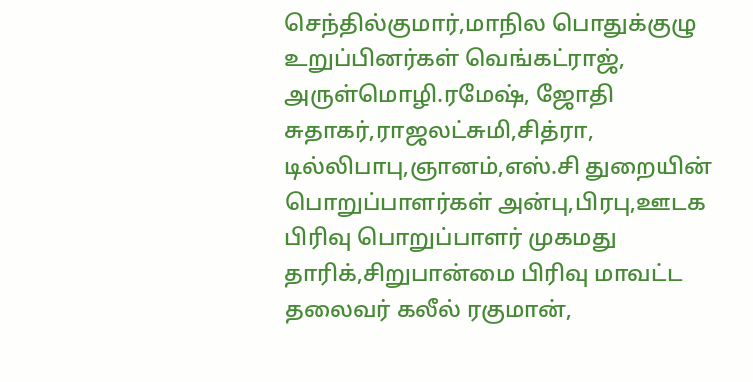செந்தில்குமார்,மாநில பொதுக்குழு உறுப்பினர்கள் வெங்கட்ராஜ்,  அருள்மொழி.ரமேஷ், ஜோதி சுதாகர்,ராஜலட்சுமி,சித்ரா,
டில்லிபாபு,ஞானம்,எஸ்.சி துறையின் பொறுப்பாளர்கள் அன்பு,பிரபு,ஊடக பிரிவு பொறுப்பாளர் முகமது தாரிக்,சிறுபான்மை பிரிவு மாவட்ட தலைவர் கலீல் ரகுமான்,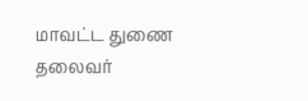மாவட்ட துணை தலைவர்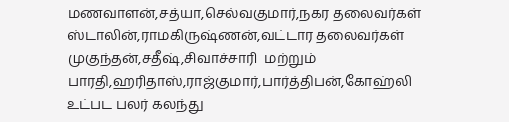மணவாளன்,சத்யா,செல்வகுமார்,நகர தலைவர்கள் ஸ்டாலின்,ராமகிருஷ்ணன்,வட்டார தலைவர்கள் முகுந்தன்,சதீஷ்,சிவாச்சாரி  மற்றும் பாரதி,ஹரிதாஸ்,ராஜ்குமார்,பார்த்திபன்,கோஹ்லி உட்பட பலர் கலந்து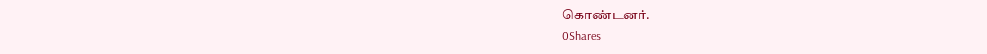கொண்டனர்.
0Shares